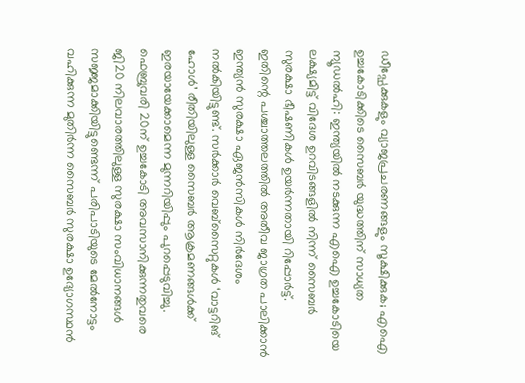ഡീപ്ഫേക്കുകളും വ്യാജപ്രചരണങ്ങളും സൂക്ഷിക്കുക; എഐ ഉച്ചകോടിക്കിടെ സൈബർ യുദ്ധത്തിന് സാധ്യത
ന്യൂഡൽഹി: ഇന്ത്യയിൽ നടക്കുന്ന എഐ ഉച്ചകോടിയെ ലക്ഷ്യമിട്ട് വിദേശ ഉറവിടങ്ങളിൽ നിന്ന് സൈബർ സുരക്ഷാ ഭീഷണികൾ ഉയർന്നതായി റിപ്പോർട്ട്.
ഇതിന്റെ പശ്ചാത്തലത്തിൽ അതീവ ജാഗ്രത പാലിക്കാൻ ഇന്ത്യൻ സുരക്ഷാ ഏജൻസികൾ നിർദേശം നൽകിയിട്ടുണ്ട്. സർക്കാർ വെബ്സൈറ്റുകൾ ‘വാട്ടറിങ് ഹോൾ’ രീതിയിലുള്ള സൈബർ ആക്രമണങ്ങൾക്ക് ഇരയായേക്കാമെന്ന മുന്നറിയിപ്പും പുറപ്പെടുവിച്ചു.
ഫെബ്രുവരി 20ന് ഉച്ചകോടി അവസാനിക്കുന്നതുവരെ ജി20 നിലവാരത്തിലുള്ള സുരക്ഷാ സംവിധാനങ്ങൾ സജ്ജമാക്കിയിട്ടുണ്ടെന്ന് പരിപാടിയുടെ മേൽനോട്ടം വഹിക്കുന്ന മുതിർന്ന സൈബർ സുരക്ഷാ ഉദ്യോഗസ്ഥൻ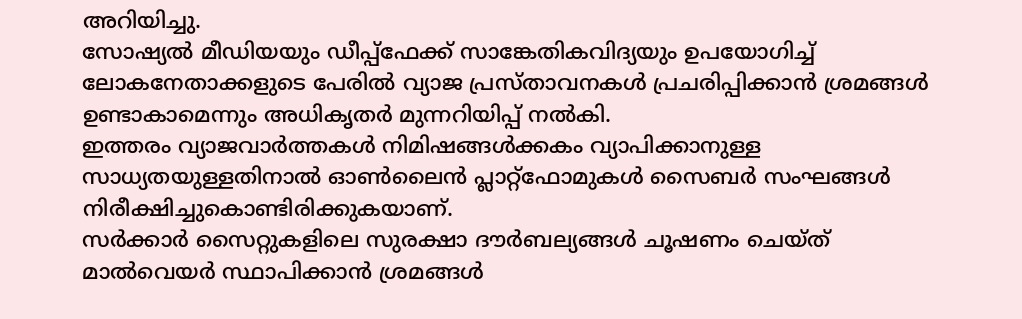അറിയിച്ചു.
സോഷ്യൽ മീഡിയയും ഡീപ്പ്ഫേക്ക് സാങ്കേതികവിദ്യയും ഉപയോഗിച്ച് ലോകനേതാക്കളുടെ പേരിൽ വ്യാജ പ്രസ്താവനകൾ പ്രചരിപ്പിക്കാൻ ശ്രമങ്ങൾ ഉണ്ടാകാമെന്നും അധികൃതർ മുന്നറിയിപ്പ് നൽകി.
ഇത്തരം വ്യാജവാർത്തകൾ നിമിഷങ്ങൾക്കകം വ്യാപിക്കാനുള്ള സാധ്യതയുള്ളതിനാൽ ഓൺലൈൻ പ്ലാറ്റ്ഫോമുകൾ സൈബർ സംഘങ്ങൾ നിരീക്ഷിച്ചുകൊണ്ടിരിക്കുകയാണ്.
സർക്കാർ സൈറ്റുകളിലെ സുരക്ഷാ ദൗർബല്യങ്ങൾ ചൂഷണം ചെയ്ത് മാൽവെയർ സ്ഥാപിക്കാൻ ശ്രമങ്ങൾ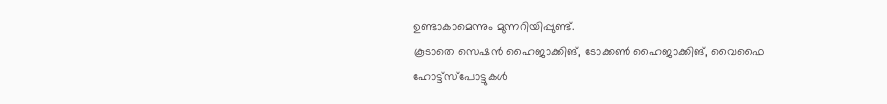ഉണ്ടാകാമെന്നും മുന്നറിയിപ്പുണ്ട്.
കൂടാതെ സെഷൻ ഹൈജാക്കിങ്, ടോക്കൺ ഹൈജാക്കിങ്, വൈഫൈ ഹോട്ട്സ്പോട്ടുകൾ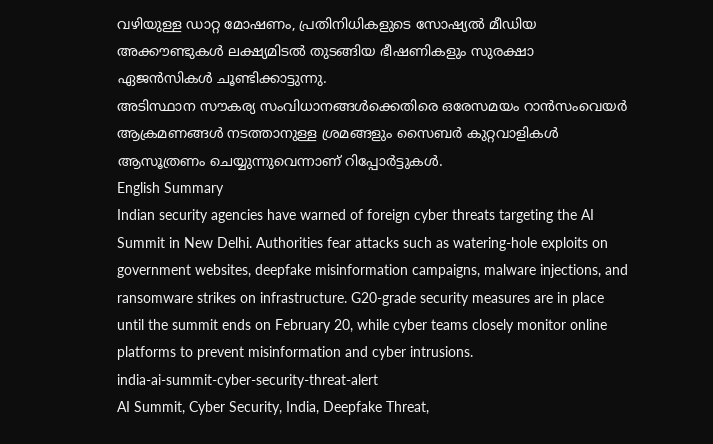വഴിയുള്ള ഡാറ്റ മോഷണം, പ്രതിനിധികളുടെ സോഷ്യൽ മീഡിയ അക്കൗണ്ടുകൾ ലക്ഷ്യമിടൽ തുടങ്ങിയ ഭീഷണികളും സുരക്ഷാ ഏജൻസികൾ ചൂണ്ടിക്കാട്ടുന്നു.
അടിസ്ഥാന സൗകര്യ സംവിധാനങ്ങൾക്കെതിരെ ഒരേസമയം റാൻസംവെയർ ആക്രമണങ്ങൾ നടത്താനുള്ള ശ്രമങ്ങളും സൈബർ കുറ്റവാളികൾ ആസൂത്രണം ചെയ്യുന്നുവെന്നാണ് റിപ്പോർട്ടുകൾ.
English Summary
Indian security agencies have warned of foreign cyber threats targeting the AI Summit in New Delhi. Authorities fear attacks such as watering-hole exploits on government websites, deepfake misinformation campaigns, malware injections, and ransomware strikes on infrastructure. G20-grade security measures are in place until the summit ends on February 20, while cyber teams closely monitor online platforms to prevent misinformation and cyber intrusions.
india-ai-summit-cyber-security-threat-alert
AI Summit, Cyber Security, India, Deepfake Threat,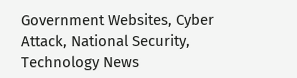Government Websites, Cyber Attack, National Security, Technology News